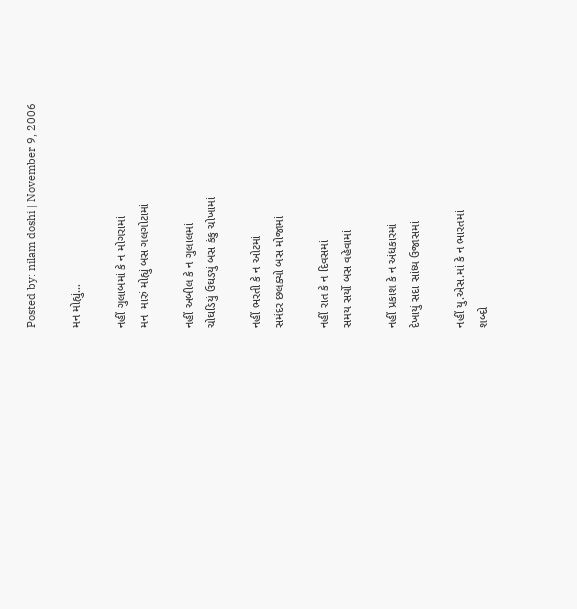Posted by: nilam doshi | November 9, 2006

મન મોહ્યું…

નહીં ગુલાબમાં કે ન મોગરામાં
મન  મારું મોહ્યું બસ ગલગોટામાં

નહીં અબીલ કે ન ગુલાલમાં
ચોઘડિયું ઉઘડયું બસ કંકુ ચોખામાં

નહીં ભરતી કે ન ઓટમાં
સમંદર છલક્યો બસ મોજામાં

નહીં રાત કે ન દિવસમાં
સમય સર્યો બસ વહેવામાં

નહીં પ્રકાશ કે ન અંધકારમાં
દેખાયું સદા સાંધ્ય ઉજાસમાં

નહીં યુ.એસ.માં કે ન ભારતમાં
શબ્દો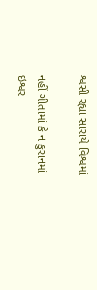શ્વસી રહ્યા સારાયે વિશ્વમાં

નહીં ગીતામાં કે ન કુરાનમાં
ઇશ્વર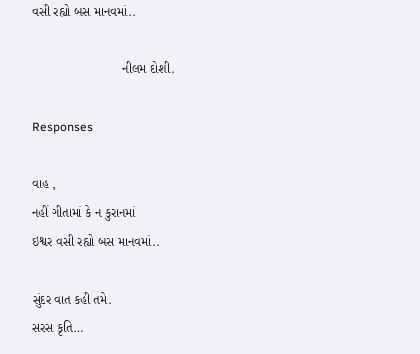વસી રહ્યો બસ માનવમાં..

                         નીલમ દોશી.

Responses

વાહ ,
નહીં ગીતામાં કે ન કુરાનમાં
ઇશ્વર વસી રહ્યો બસ માનવમાં..

સુંદર વાત કહી તમે.
સરસ કૃતિ…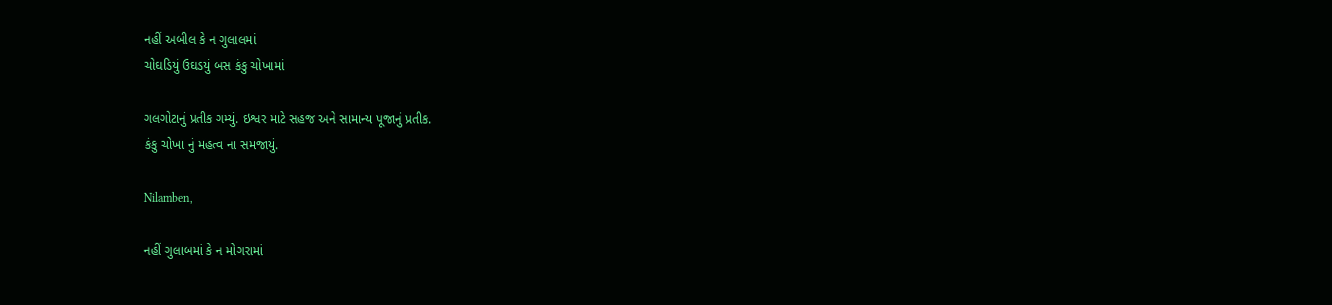નહીં અબીલ કે ન ગુલાલમાં
ચોઘડિયું ઉઘડયું બસ કંકુ ચોખામાં

ગલગોટાનું પ્રતીક ગમ્યું. ઇશ્વર માટે સહજ અને સામાન્ય પૂજાનું પ્રતીક.
કંકુ ચોખા નું મહત્વ ના સમજાયું.

Nilamben,

નહીં ગુલાબમાં કે ન મોગરામાં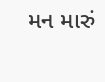મન મારું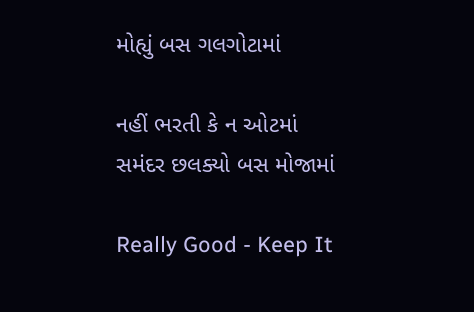મોહ્યું બસ ગલગોટામાં

નહીં ભરતી કે ન ઓટમાં
સમંદર છલક્યો બસ મોજામાં

Really Good - Keep It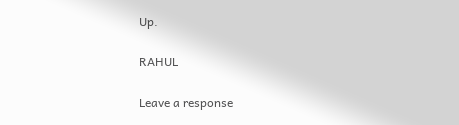Up.

RAHUL

Leave a response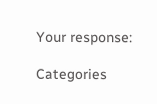Your response:

Categories